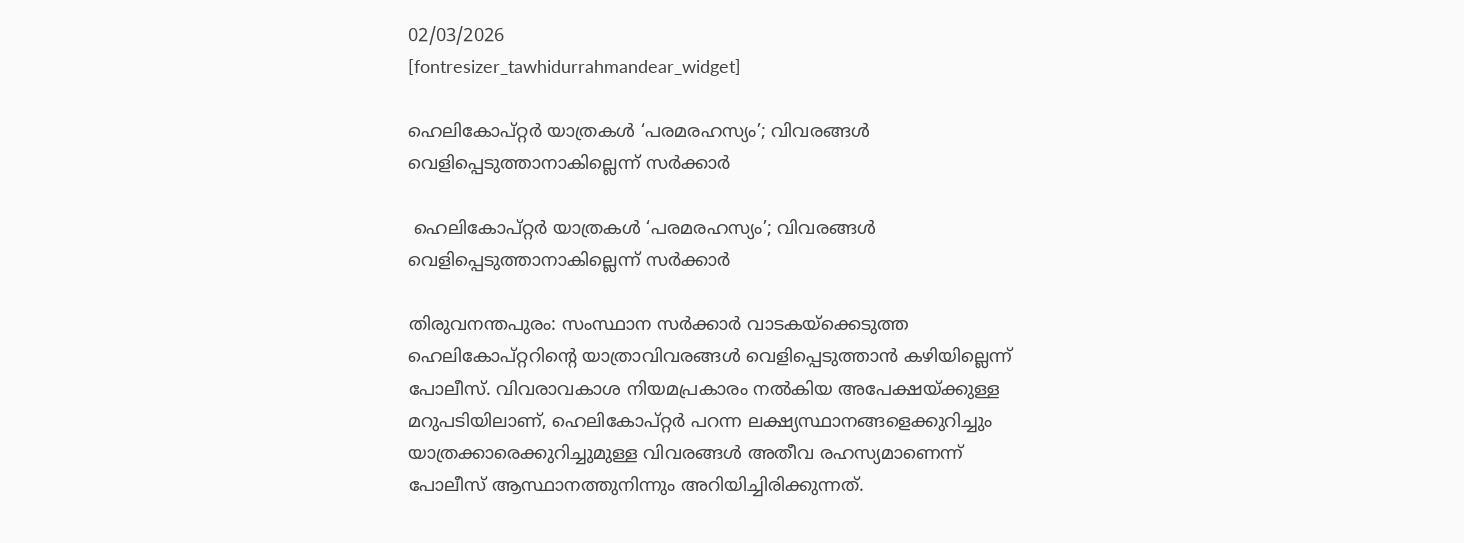02/03/2026
[fontresizer_tawhidurrahmandear_widget]

ഹെലികോപ്റ്റർ യാത്രകൾ ‘പരമരഹസ്യം’; വിവരങ്ങൾ വെളിപ്പെടുത്താനാകില്ലെന്ന് സർക്കാർ

 ഹെലികോപ്റ്റർ യാത്രകൾ ‘പരമരഹസ്യം’; വിവരങ്ങൾ വെളിപ്പെടുത്താനാകില്ലെന്ന് സർക്കാർ

തിരുവനന്തപുരം: സംസ്ഥാന സർക്കാർ വാടകയ്‌ക്കെടുത്ത ഹെലികോപ്റ്ററിന്റെ യാത്രാവിവരങ്ങൾ വെളിപ്പെടുത്താൻ കഴിയില്ലെന്ന് പോലീസ്. വിവരാവകാശ നിയമപ്രകാരം നൽകിയ അപേക്ഷയ്ക്കുള്ള മറുപടിയിലാണ്, ഹെലികോപ്റ്റർ പറന്ന ലക്ഷ്യസ്ഥാനങ്ങളെക്കുറിച്ചും യാത്രക്കാരെക്കുറിച്ചുമുള്ള വിവരങ്ങൾ അതീവ രഹസ്യമാണെന്ന് പോലീസ് ആസ്ഥാനത്തുനിന്നും അറിയിച്ചിരിക്കുന്നത്.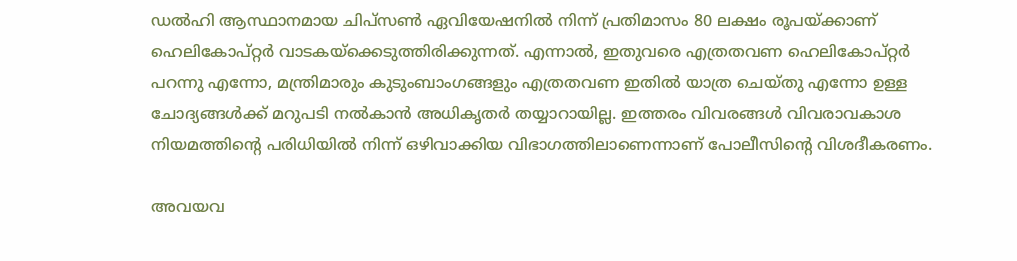ഡൽഹി ആസ്ഥാനമായ ചിപ്‌സൺ ഏവിയേഷനിൽ നിന്ന് പ്രതിമാസം 80 ലക്ഷം രൂപയ്ക്കാണ് ഹെലികോപ്റ്റർ വാടകയ്‌ക്കെടുത്തിരിക്കുന്നത്. എന്നാൽ, ഇതുവരെ എത്രതവണ ഹെലികോപ്റ്റർ പറന്നു എന്നോ, മന്ത്രിമാരും കുടുംബാംഗങ്ങളും എത്രതവണ ഇതിൽ യാത്ര ചെയ്തു എന്നോ ഉള്ള ചോദ്യങ്ങൾക്ക് മറുപടി നൽകാൻ അധികൃതർ തയ്യാറായില്ല. ഇത്തരം വിവരങ്ങൾ വിവരാവകാശ നിയമത്തിന്റെ പരിധിയിൽ നിന്ന് ഒഴിവാക്കിയ വിഭാഗത്തിലാണെന്നാണ് പോലീസിന്റെ വിശദീകരണം.

അവയവ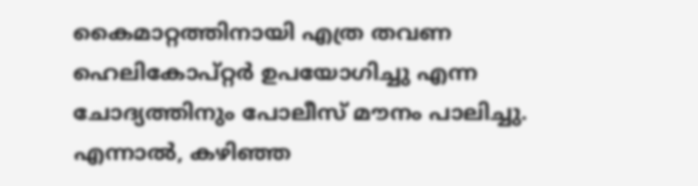കൈമാറ്റത്തിനായി എത്ര തവണ ഹെലികോപ്റ്റർ ഉപയോഗിച്ചു എന്ന ചോദ്യത്തിനും പോലീസ് മൗനം പാലിച്ചു. എന്നാൽ, കഴിഞ്ഞ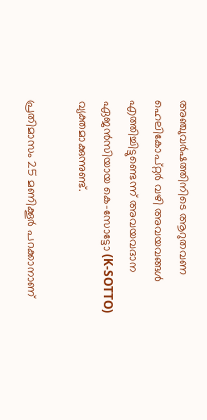അഞ്ചുവർഷത്തിനിടെ ആറുതവണ ഹെലികോപ്റ്റർ വഴി അവയവങ്ങൾ എത്തിച്ചിട്ടുണ്ടെന്ന് അവയവദാന ഏജൻസിയായ കെ-സോട്ടോ (K-SOTTO) വ്യക്തമാക്കുന്നുണ്ട്.

പ്രതിമാസം 25 മണിക്കൂർ പറക്കാനാണ്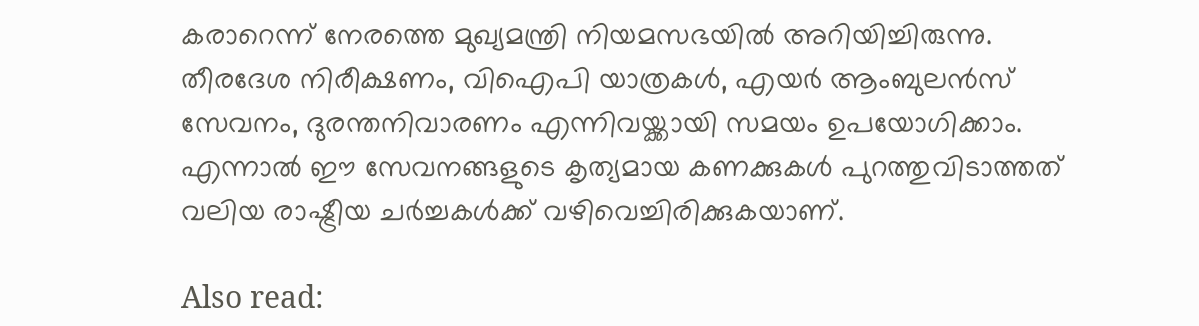കരാറെന്ന് നേരത്തെ മുഖ്യമന്ത്രി നിയമസഭയിൽ അറിയിച്ചിരുന്നു. തീരദേശ നിരീക്ഷണം, വിഐപി യാത്രകൾ, എയർ ആംബുലൻസ് സേവനം, ദുരന്തനിവാരണം എന്നിവയ്ക്കായി സമയം ഉപയോഗിക്കാം. എന്നാൽ ഈ സേവനങ്ങളുടെ കൃത്യമായ കണക്കുകൾ പുറത്തുവിടാത്തത് വലിയ രാഷ്ട്രീയ ചർച്ചകൾക്ക് വഴിവെച്ചിരിക്കുകയാണ്.

Also read: